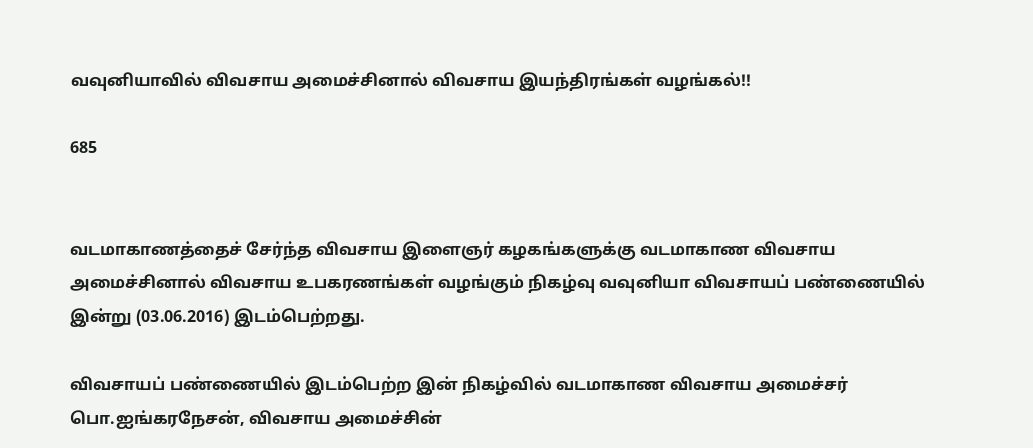வவுனியாவில் விவசாய அமைச்சினால் விவசாய இயந்திரங்கள் வழங்கல்!!

685


வடமாகாணத்தைச் சேர்ந்த விவசாய இளைஞர் கழகங்களுக்கு வடமாகாண விவசாய அமைச்சினால் விவசாய உபகரணங்கள் வழங்கும் நிகழ்வு வவுனியா விவசாயப் பண்ணையில் இன்று (03.06.2016) இடம்பெற்றது.

விவசாயப் பண்ணையில் இடம்பெற்ற இன் நிகழ்வில் வடமாகாண விவசாய அமைச்சர் பொ.ஐங்கரநேசன், விவசாய அமைச்சின்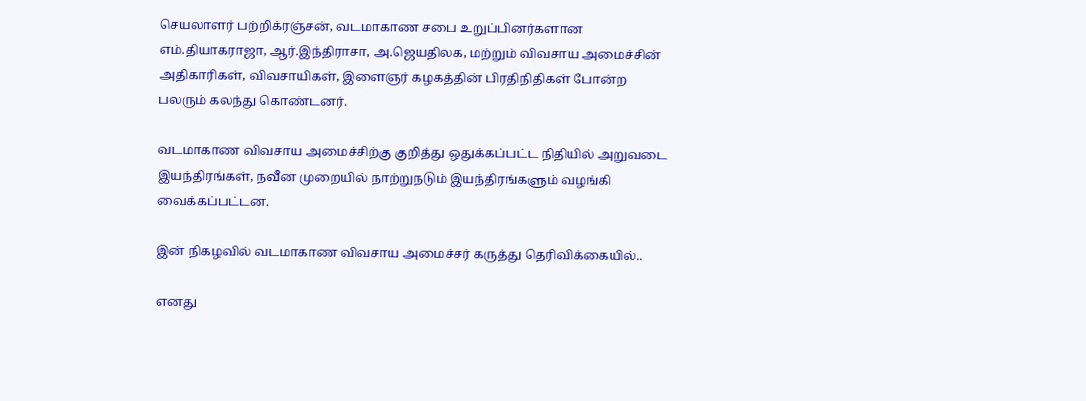செயலாளர் பற்றிக்ரஞ்சன், வடமாகாண சபை உறுப்பினர்களான எம்.தியாகராஜா, ஆர்.இந்திராசா, அ.ஜெயதிலக, மற்றும் விவசாய அமைச்சின் அதிகாரிகள், விவசாயிகள், இளைஞர் கழகத்தின் பிரதிநிதிகள் போன்ற பலரும் கலந்து கொண்டனர்.

வடமாகாண விவசாய அமைச்சிற்கு குறித்து ஒதுக்கப்பட்ட நிதியில் அறுவடை இயந்திரங்கள், நவீன முறையில் நாற்றுநடும் இயந்திரங்களும் வழங்கி வைக்கப்பட்டன.

இன் நிகழவில் வடமாகாண விவசாய அமைச்சர் கருத்து தெரிவிக்கையில்..

எனது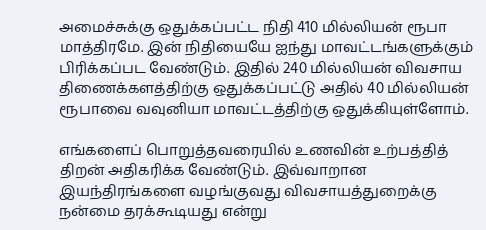அமைச்சுக்கு ஒதுக்கப்பட்ட நிதி 410 மில்லியன் ரூபா மாத்திரமே. இன் நிதியையே ஐந்து மாவட்டங்களுக்கும் பிரிக்கப்பட வேண்டும். இதில் 240 மில்லியன் விவசாய திணைக்களத்திற்கு ஒதுக்கப்பட்டு அதில் 40 மில்லியன் ரூபாவை வவுனியா மாவட்டத்திற்கு ஒதுக்கியுள்ளோம்.

எங்களைப் பொறுத்தவரையில் உணவின் உற்பத்தித் திறன் அதிகரிக்க வேண்டும். இவ்வாறான இயந்திரங்களை வழங்குவது விவசாயத்துறைக்கு நன்மை தரக்கூடியது என்று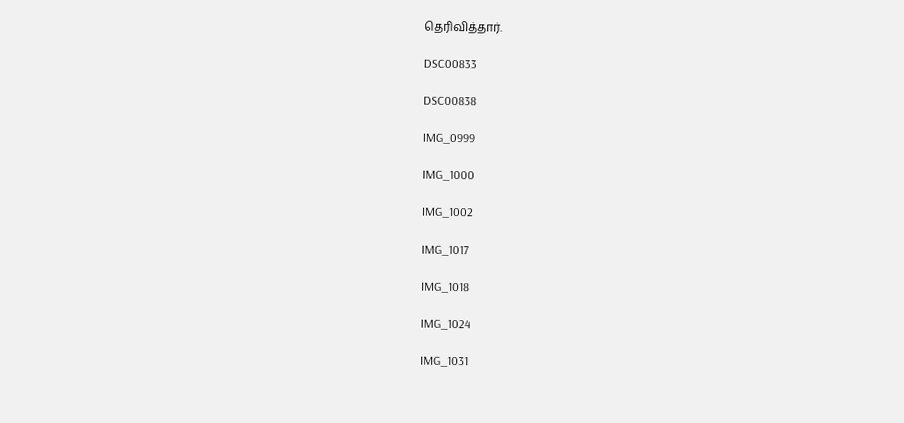தெரிவித்தார்.

DSC00833

DSC00838

IMG_0999

IMG_1000

IMG_1002

IMG_1017

IMG_1018

IMG_1024

IMG_1031